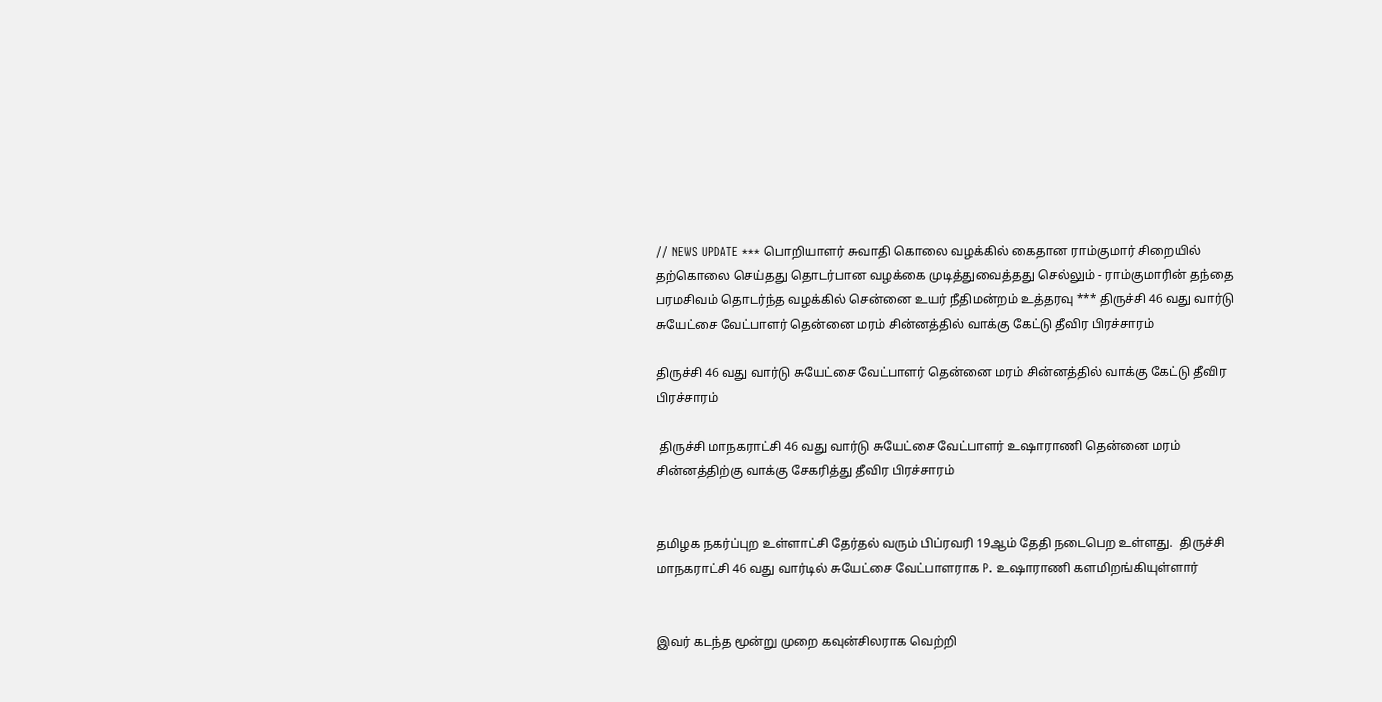// NEWS UPDATE *** பொறியாளர் சுவாதி கொலை வழக்கில் கைதான ராம்குமார் சிறையில் தற்கொலை செய்தது தொடர்பான வழக்கை முடித்துவைத்தது செல்லும் - ராம்குமாரின் தந்தை பரமசிவம் தொடர்ந்த வழக்கில் சென்னை உயர் நீதிமன்றம் உத்தரவு *** திருச்சி 46 வது வார்டு சுயேட்சை வேட்பாளர் தென்னை மரம் சின்னத்தில் வாக்கு கேட்டு தீவிர பிரச்சாரம்

திருச்சி 46 வது வார்டு சுயேட்சை வேட்பாளர் தென்னை மரம் சின்னத்தில் வாக்கு கேட்டு தீவிர பிரச்சாரம்

 திருச்சி மாநகராட்சி 46 வது வார்டு சுயேட்சை வேட்பாளர் உஷாராணி தென்னை மரம் சின்னத்திற்கு வாக்கு சேகரித்து தீவிர பிரச்சாரம்


தமிழக நகர்ப்புற உள்ளாட்சி தேர்தல் வரும் பிப்ரவரி 19ஆம் தேதி நடைபெற உள்ளது.  திருச்சி மாநகராட்சி 46 வது வார்டில் சுயேட்சை வேட்பாளராக P. உஷாராணி களமிறங்கியுள்ளார்


இவர் கடந்த மூன்று முறை கவுன்சிலராக வெற்றி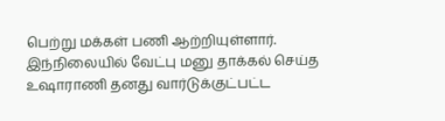பெற்று மக்கள் பணி ஆற்றியுள்ளார். இந்நிலையில் வேட்பு மனு தாக்கல் செய்த உஷாராணி தனது வார்டுக்குட்பட்ட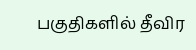பகுதிகளில் தீவிர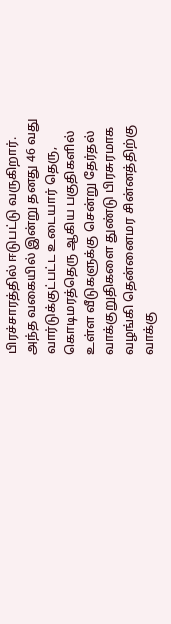பிரச்சாரத்தில் ஈடுபட்டு வருகிறார். அந்த வகையில் இன்று தனது 46 வது வார்டுக்குட்பட்ட உடையார் தெரு, கொடிமரத்தெரு ஆகிய பகுதிகளில் உள்ள வீடுகளுக்கு சென்று தேர்தல் வாக்குறுதிகளை துண்டு பிரசுரமாக வழங்கி தென்னைமர சின்னத்திற்கு வாக்கு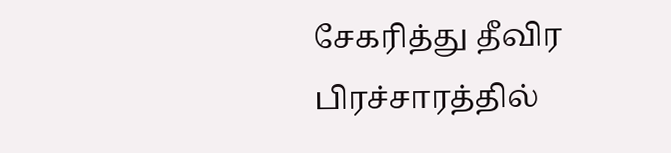சேகரித்து தீவிர பிரச்சாரத்தில்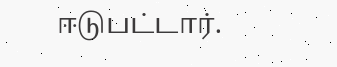ஈடுபட்டார்.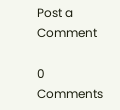Post a Comment

0 Comments